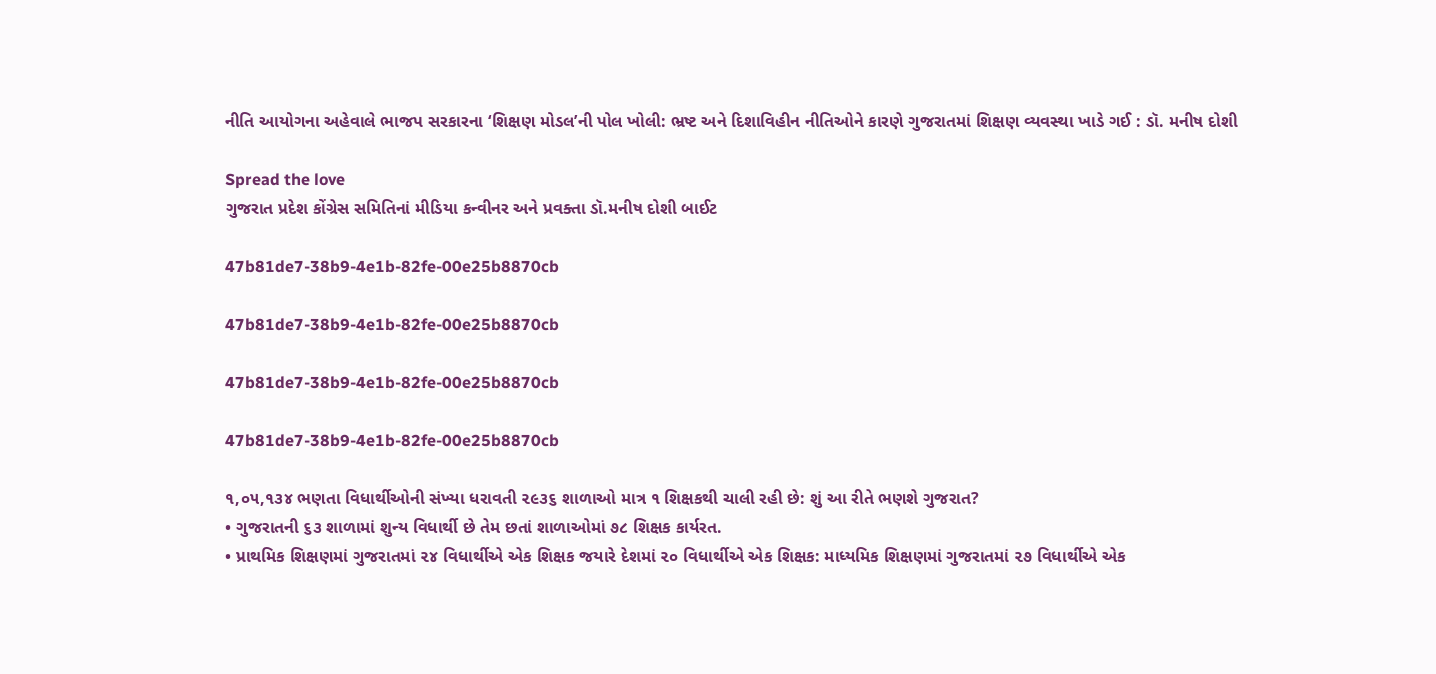નીતિ આયોગના અહેવાલે ભાજપ સરકારના ‘શિક્ષણ મોડલ’ની પોલ ખોલી: ભ્રષ્ટ અને દિશાવિહીન નીતિઓને કારણે ગુજરાતમાં શિક્ષણ વ્યવસ્થા ખાડે ગઈ : ડૉ. મનીષ દોશી

Spread the love
ગુજરાત પ્રદેશ કોંગ્રેસ સમિતિનાં મીડિયા કન્વીનર અને પ્રવક્તા ડૉ.મનીષ દોશી બાઈટ

47b81de7-38b9-4e1b-82fe-00e25b8870cb

47b81de7-38b9-4e1b-82fe-00e25b8870cb

47b81de7-38b9-4e1b-82fe-00e25b8870cb

47b81de7-38b9-4e1b-82fe-00e25b8870cb

૧,૦૫,૧૩૪ ભણતા વિધાર્થીઓની સંખ્યા ધરાવતી ૨૯૩૬ શાળાઓ માત્ર ૧ શિક્ષકથી ચાલી રહી છે: શું આ રીતે ભણશે ગુજરાત?
• ગુજરાતની ૬૩ શાળામાં શુન્ય વિધાર્થી છે તેમ છતાં શાળાઓમાં ૭૮ શિક્ષક કાર્યરત.
• પ્રાથમિક શિક્ષણમાં ગુજરાતમાં ૨૪ વિધાર્થીએ એક શિક્ષક જયારે દેશમાં ૨૦ વિધાર્થીએ એક શિક્ષક: માધ્યમિક શિક્ષણમાં ગુજરાતમાં ૨૭ વિધાર્થીએ એક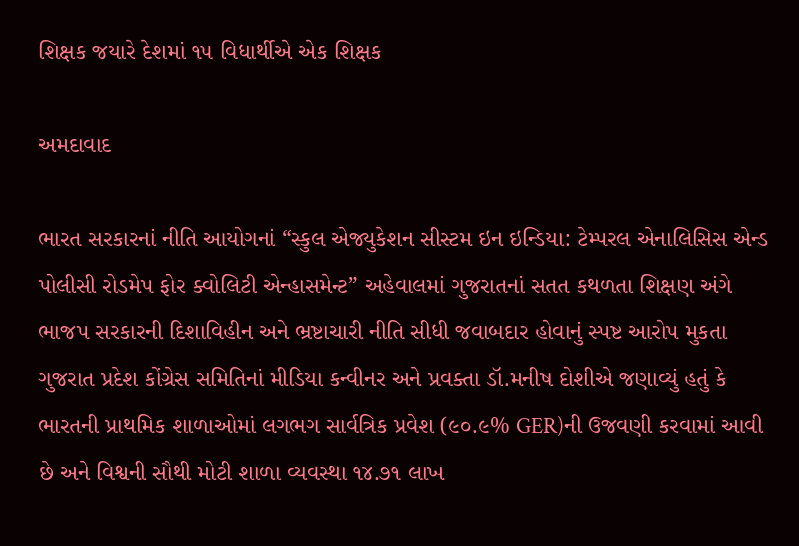શિક્ષક જયારે દેશમાં ૧૫ વિધાર્થીએ એક શિક્ષક

અમદાવાદ

ભારત સરકારનાં નીતિ આયોગનાં “સ્કુલ એજ્યુકેશન સીસ્ટમ ઇન ઇન્ડિયા: ટેમ્પરલ એનાલિસિસ એન્ડ પોલીસી રોડમેપ ફોર ક્વોલિટી એન્હાસમેન્ટ” અહેવાલમાં ગુજરાતનાં સતત કથળતા શિક્ષણ અંગે ભાજપ સરકારની દિશાવિહીન અને ભ્રષ્ટાચારી નીતિ સીધી જવાબદાર હોવાનું સ્પષ્ટ આરોપ મુકતા ગુજરાત પ્રદેશ કોંગ્રેસ સમિતિનાં મીડિયા કન્વીનર અને પ્રવક્તા ડૉ.મનીષ દોશીએ જણાવ્યું હતું કે ભારતની પ્રાથમિક શાળાઓમાં લગભગ સાર્વત્રિક પ્રવેશ (૯૦.૯% GER)ની ઉજવણી કરવામાં આવી છે અને વિશ્વની સૌથી મોટી શાળા વ્યવસ્થા ૧૪.૭૧ લાખ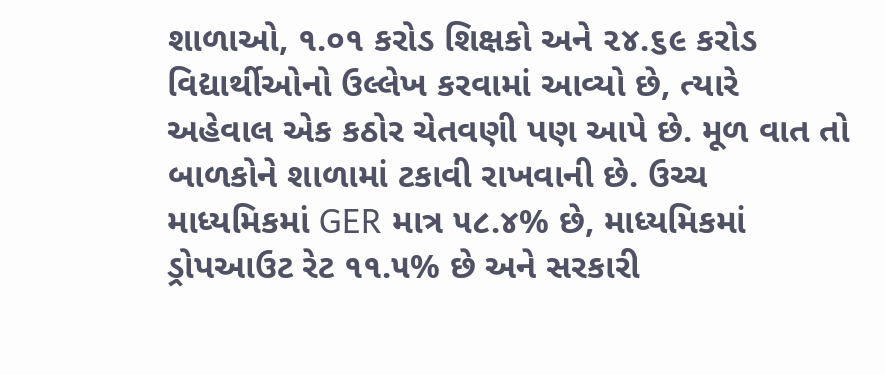શાળાઓ, ૧.૦૧ કરોડ શિક્ષકો અને ૨૪.૬૯ કરોડ વિદ્યાર્થીઓનો ઉલ્લેખ કરવામાં આવ્યો છે, ત્યારે અહેવાલ એક કઠોર ચેતવણી પણ આપે છે. મૂળ વાત તો બાળકોને શાળામાં ટકાવી રાખવાની છે. ઉચ્ચ માધ્યમિકમાં GER માત્ર ૫૮.૪% છે, માધ્યમિકમાં ડ્રોપઆઉટ રેટ ૧૧.૫% છે અને સરકારી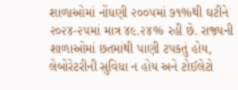શાળાઓમાં નોંધણી ૨૦૦૫માં ૭૧%થી ઘટીને ૨૦૨૪-૨૫માં માત્ર ૪૯.૨૪% રહી છે. રાજ્યની શાળાઓમાં છતમાંથી પાણી ટપકતું હોય, લેબોરેટરીની સુવિધા ન હોય અને ટોઈલેટો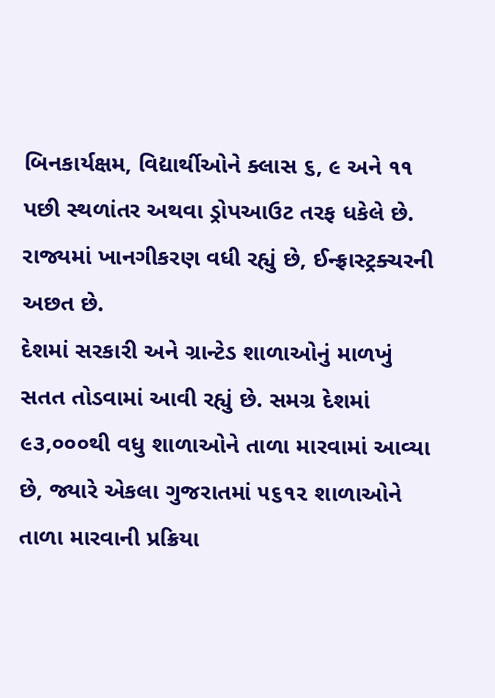બિનકાર્યક્ષમ, વિદ્યાર્થીઓને ક્લાસ ૬, ૯ અને ૧૧ પછી સ્થળાંતર અથવા ડ્રોપઆઉટ તરફ ધકેલે છે. રાજ્યમાં ખાનગીકરણ વધી રહ્યું છે, ઈન્ફ્રાસ્ટ્રક્ચરની અછત છે.
દેશમાં સરકારી અને ગ્રાન્ટેડ શાળાઓનું માળખું સતત તોડવામાં આવી રહ્યું છે. સમગ્ર દેશમાં ૯૩,૦૦૦થી વધુ શાળાઓને તાળા મારવામાં આવ્યા છે, જ્યારે એકલા ગુજરાતમાં ૫૬૧૨ શાળાઓને તાળા મારવાની પ્રક્રિયા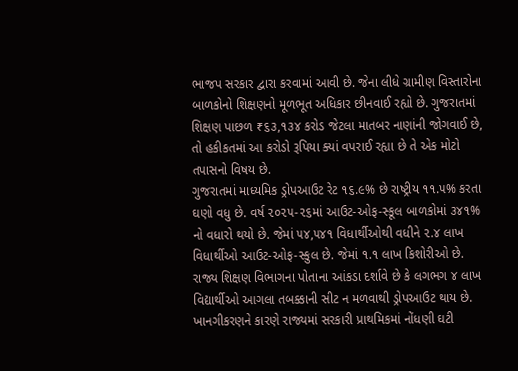ભાજપ સરકાર દ્વારા કરવામાં આવી છે. જેના લીધે ગ્રામીણ વિસ્તારોના બાળકોનો શિક્ષણનો મૂળભૂત અધિકાર છીનવાઈ રહ્યો છે. ગુજરાતમાં શિક્ષણ પાછળ ₹૬૩,૧૩૪ કરોડ જેટલા માતબર નાણાંની જોગવાઈ છે, તો હકીકતમાં આ કરોડો રૂપિયા ક્યાં વપરાઈ રહ્યા છે તે એક મોટો તપાસનો વિષય છે.
ગુજરાતમાં માધ્યમિક ડ્રોપઆઉટ રેટ ૧૬.૯% છે રાષ્ટ્રીય ૧૧.૫% કરતા ઘણો વધુ છે. વર્ષ ૨૦૨૫-૨૬માં આઉટ-ઓફ-સ્કૂલ બાળકોમાં ૩૪૧% નો વધારો થયો છે. જેમાં ૫૪,૫૪૧ વિધાર્થીઓથી વધીને ૨.૪ લાખ વિધાર્થીઓ આઉટ-ઓફ-સ્કુલ છે. જેમાં ૧.૧ લાખ કિશોરીઓ છે. રાજ્ય શિક્ષણ વિભાગના પોતાના આંકડા દર્શાવે છે કે લગભગ ૪ લાખ વિદ્યાર્થીઓ આગલા તબક્કાની સીટ ન મળવાથી ડ્રોપઆઉટ થાય છે. ખાનગીકરણને કારણે રાજ્યમાં સરકારી પ્રાથમિકમાં નોંધણી ઘટી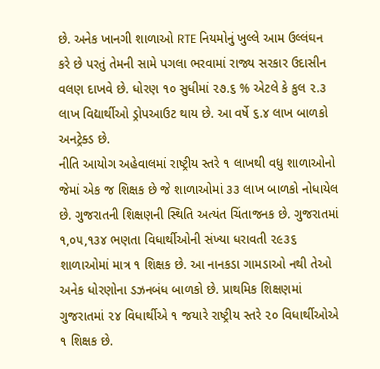છે. અનેક ખાનગી શાળાઓ RTE નિયમોનું ખુલ્લે આમ ઉલ્લંઘન કરે છે પરતું તેમની સામે પગલા ભરવામાં રાજ્ય સરકાર ઉદાસીન વલણ દાખવે છે. ધોરણ ૧૦ સુધીમાં ૨૭.૬ % એટલે કે કુલ ૨.૩ લાખ વિદ્યાર્થીઓ ડ્રોપઆઉટ થાય છે. આ વર્ષે ૬.૪ લાખ બાળકો અનટ્રેક્ડ છે.
નીતિ આયોગ અહેવાલમાં રાષ્ટ્રીય સ્તરે ૧ લાખથી વધુ શાળાઓનો જેમાં એક જ શિક્ષક છે જે શાળાઓમાં ૩૩ લાખ બાળકો નોધાયેલ છે. ગુજરાતની શિક્ષણની સ્થિતિ અત્યંત ચિંતાજનક છે. ગુજરાતમાં ૧,૦૫,૧૩૪ ભણતા વિધાર્થીઓની સંખ્યા ધરાવતી ૨૯૩૬ શાળાઓમાં માત્ર ૧ શિક્ષક છે. આ નાનકડા ગામડાઓ નથી તેઓ અનેક ધોરણોના ડઝનબંધ બાળકો છે. પ્રાથમિક શિક્ષણમાં ગુજરાતમાં ૨૪ વિધાર્થીએ ૧ જયારે રાષ્ટ્રીય સ્તરે ૨૦ વિધાર્થીઓએ ૧ શિક્ષક છે.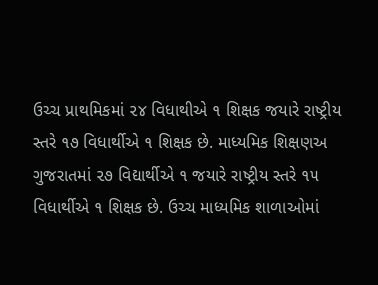ઉચ્ચ પ્રાથમિકમાં ૨૪ વિધાથીએ ૧ શિક્ષક જયારે રાષ્ટ્રીય સ્તરે ૧૭ વિધાર્થીએ ૧ શિક્ષક છે. માધ્યમિક શિક્ષણઅ ગુજરાતમાં ૨૭ વિદ્યાર્થીએ ૧ જયારે રાષ્ટ્રીય સ્તરે ૧૫ વિધાર્થીએ ૧ શિક્ષક છે. ઉચ્ચ માધ્યમિક શાળાઓમાં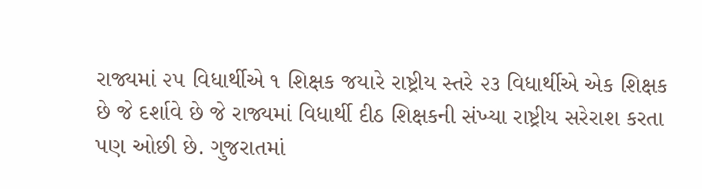રાજ્યમાં ૨૫ વિધાર્થીએ ૧ શિક્ષક જયારે રાષ્ટ્રીય સ્તરે ૨૩ વિધાર્થીએ એક શિક્ષક છે જે દર્શાવે છે જે રાજ્યમાં વિધાર્થી દીઠ શિક્ષકની સંખ્યા રાષ્ટ્રીય સરેરાશ કરતા પણ ઓછી છે. ગુજરાતમાં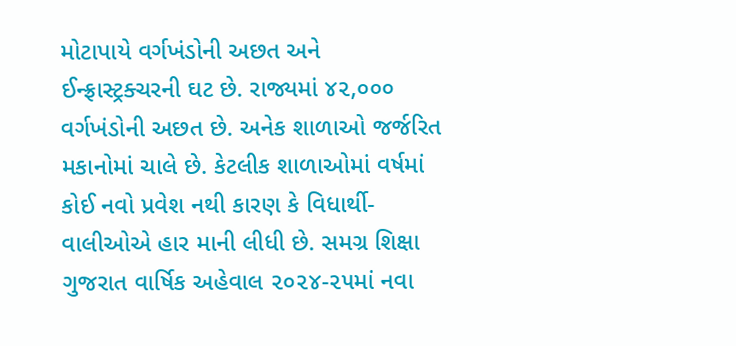મોટાપાયે વર્ગખંડોની અછત અને ઈન્ફ્રાસ્ટ્રક્ચરની ઘટ છે. રાજ્યમાં ૪૨,૦૦૦ વર્ગખંડોની અછત છે. અનેક શાળાઓ જર્જરિત મકાનોમાં ચાલે છે. કેટલીક શાળાઓમાં વર્ષમાં કોઈ નવો પ્રવેશ નથી કારણ કે વિધાર્થી-વાલીઓએ હાર માની લીધી છે. સમગ્ર શિક્ષા ગુજરાત વાર્ષિક અહેવાલ ૨૦૨૪-૨૫માં નવા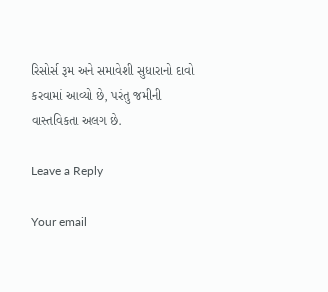રિસોર્સ રૂમ અને સમાવેશી સુધારાનો દાવો કરવામાં આવ્યો છે, પરંતુ જમીની વાસ્તવિકતા અલગ છે.

Leave a Reply

Your email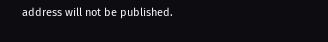address will not be published.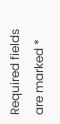Required fields are marked *